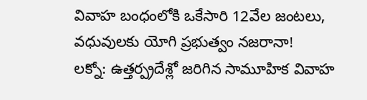వివాహ బంధంలోకి ఒకేసారి 12వేల జంటలు, వధువులకు యోగి ప్రభుత్వం నజరానా!
లక్నో: ఉత్తర్ప్రదేశ్లో జరిగిన సామూహిక వివాహ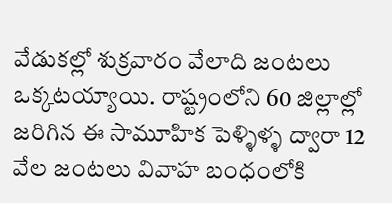వేడుకల్లో శుక్రవారం వేలాది జంటలు ఒక్కటయ్యాయి. రాష్ట్రంలోని 60 జిల్లాల్లో జరిగిన ఈ సామూహిక పెళ్ళిళ్ళ ద్వారా 12 వేల జంటలు వివాహ బంధంలోకి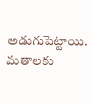అడుగుపెట్టాయి. మతాలకు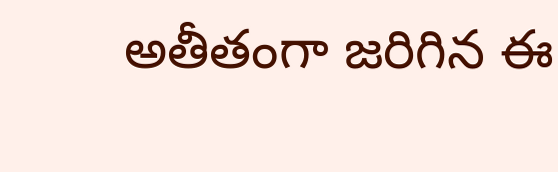అతీతంగా జరిగిన ఈ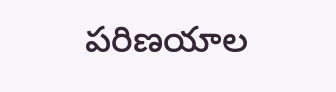పరిణయాల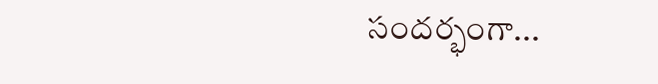సందర్భంగా...